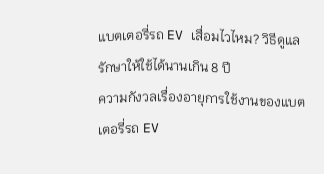แบตเตอรี่รถ EV เสื่อมไวไหม? วิธีดูแลรักษาให้ใช้ได้นานเกิน 8 ปี
ความกังวลเรื่องอายุการใช้งานของแบตเตอรี่รถ EV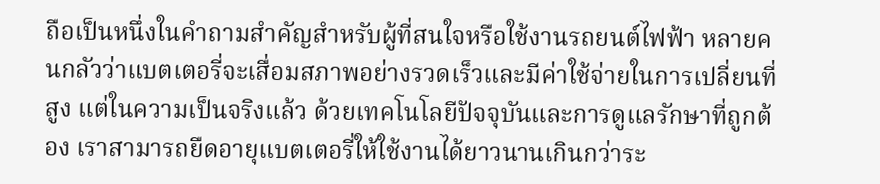ถือเป็นหนึ่งในคำถามสำคัญสำหรับผู้ที่สนใจหรือใช้งานรถยนต์ไฟฟ้า หลายคนกลัวว่าแบตเตอรี่จะเสื่อมสภาพอย่างรวดเร็วและมีค่าใช้จ่ายในการเปลี่ยนที่สูง แต่ในความเป็นจริงแล้ว ด้วยเทคโนโลยีปัจจุบันและการดูแลรักษาที่ถูกต้อง เราสามารถยืดอายุแบตเตอรี่ให้ใช้งานได้ยาวนานเกินกว่าระ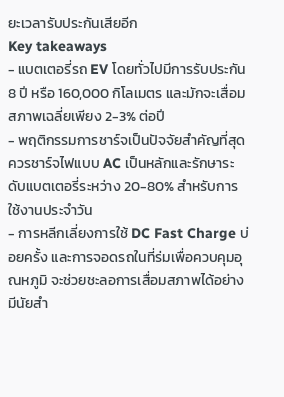ยะเวลารับประกันเสียอีก
Key takeaways
- แบตเตอรี่รถ EV โดยทั่วไปมีการรับประกัน 8 ปี หรือ 160,000 กิโลเมตร และมักจะเสื่อมสภาพเฉลี่ยเพียง 2-3% ต่อปี
- พฤติกรรมการชาร์จเป็นปัจจัยสำคัญที่สุด ควรชาร์จไฟแบบ AC เป็นหลักและรักษาระดับแบตเตอรี่ระหว่าง 20-80% สำหรับการใช้งานประจำวัน
- การหลีกเลี่ยงการใช้ DC Fast Charge บ่อยครั้ง และการจอดรถในที่ร่มเพื่อควบคุมอุณหภูมิ จะช่วยชะลอการเสื่อมสภาพได้อย่างมีนัยสำ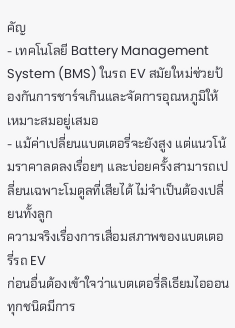คัญ
- เทคโนโลยี Battery Management System (BMS) ในรถ EV สมัยใหม่ช่วยป้องกันการชาร์จเกินและจัดการอุณหภูมิให้เหมาะสมอยู่เสมอ
- แม้ค่าเปลี่ยนแบตเตอรี่จะยังสูง แต่แนวโน้มราคาลดลงเรื่อยๆ และบ่อยครั้งสามารถเปลี่ยนเฉพาะโมดูลที่เสียได้ ไม่จำเป็นต้องเปลี่ยนทั้งลูก
ความจริงเรื่องการเสื่อมสภาพของแบตเตอรี่รถ EV
ก่อนอื่นต้องเข้าใจว่าแบตเตอรี่ลิเธียมไอออนทุกชนิดมีการ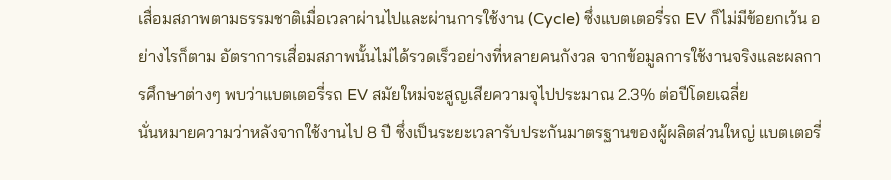เสื่อมสภาพตามธรรมชาติเมื่อเวลาผ่านไปและผ่านการใช้งาน (Cycle) ซึ่งแบตเตอรี่รถ EV ก็ไม่มีข้อยกเว้น อย่างไรก็ตาม อัตราการเสื่อมสภาพนั้นไม่ได้รวดเร็วอย่างที่หลายคนกังวล จากข้อมูลการใช้งานจริงและผลการศึกษาต่างๆ พบว่าแบตเตอรี่รถ EV สมัยใหม่จะสูญเสียความจุไปประมาณ 2.3% ต่อปีโดยเฉลี่ย
นั่นหมายความว่าหลังจากใช้งานไป 8 ปี ซึ่งเป็นระยะเวลารับประกันมาตรฐานของผู้ผลิตส่วนใหญ่ แบตเตอรี่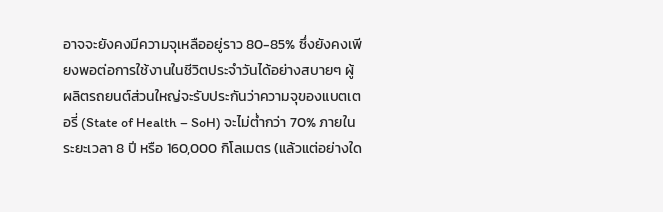อาจจะยังคงมีความจุเหลืออยู่ราว 80-85% ซึ่งยังคงเพียงพอต่อการใช้งานในชีวิตประจำวันได้อย่างสบายๆ ผู้ผลิตรถยนต์ส่วนใหญ่จะรับประกันว่าความจุของแบตเตอรี่ (State of Health – SoH) จะไม่ต่ำกว่า 70% ภายในระยะเวลา 8 ปี หรือ 160,000 กิโลเมตร (แล้วแต่อย่างใด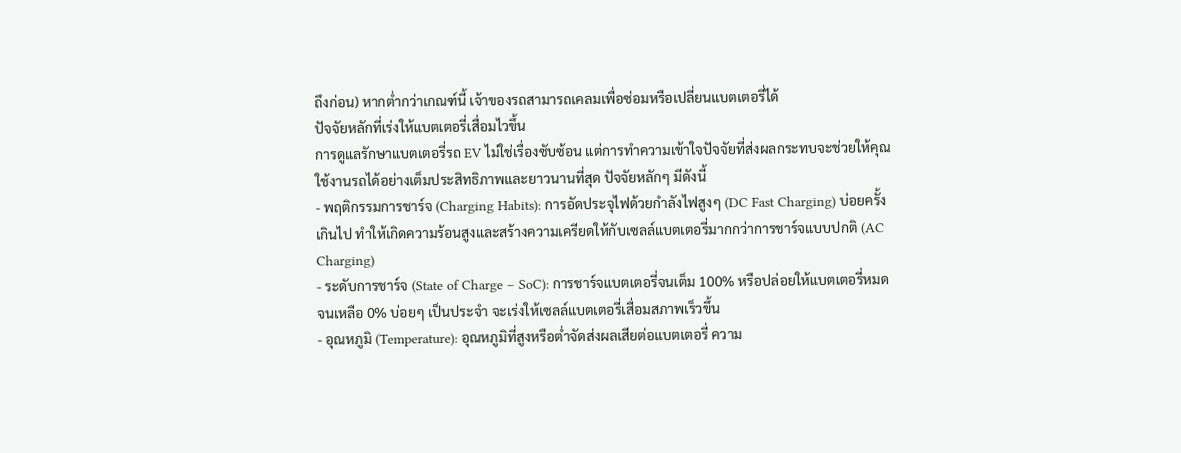ถึงก่อน) หากต่ำกว่าเกณฑ์นี้ เจ้าของรถสามารถเคลมเพื่อซ่อมหรือเปลี่ยนแบตเตอรี่ได้
ปัจจัยหลักที่เร่งให้แบตเตอรี่เสื่อมไวขึ้น
การดูแลรักษาแบตเตอรี่รถ EV ไม่ใช่เรื่องซับซ้อน แต่การทำความเข้าใจปัจจัยที่ส่งผลกระทบจะช่วยให้คุณใช้งานรถได้อย่างเต็มประสิทธิภาพและยาวนานที่สุด ปัจจัยหลักๆ มีดังนี้
- พฤติกรรมการชาร์จ (Charging Habits): การอัดประจุไฟด้วยกำลังไฟสูงๆ (DC Fast Charging) บ่อยครั้งเกินไป ทำให้เกิดความร้อนสูงและสร้างความเครียดให้กับเซลล์แบตเตอรี่มากกว่าการชาร์จแบบปกติ (AC Charging)
- ระดับการชาร์จ (State of Charge – SoC): การชาร์จแบตเตอรี่จนเต็ม 100% หรือปล่อยให้แบตเตอรี่หมดจนเหลือ 0% บ่อยๆ เป็นประจำ จะเร่งให้เซลล์แบตเตอรี่เสื่อมสภาพเร็วขึ้น
- อุณหภูมิ (Temperature): อุณหภูมิที่สูงหรือต่ำจัดส่งผลเสียต่อแบตเตอรี่ ความ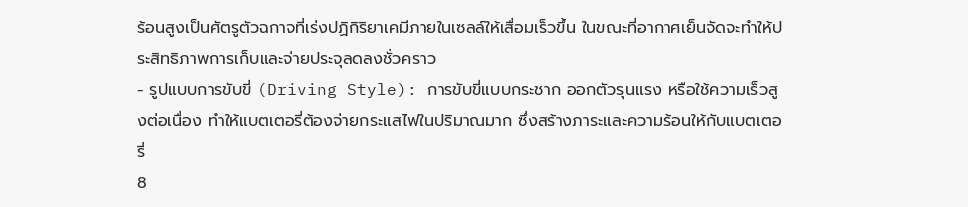ร้อนสูงเป็นศัตรูตัวฉกาจที่เร่งปฏิกิริยาเคมีภายในเซลล์ให้เสื่อมเร็วขึ้น ในขณะที่อากาศเย็นจัดจะทำให้ประสิทธิภาพการเก็บและจ่ายประจุลดลงชั่วคราว
- รูปแบบการขับขี่ (Driving Style): การขับขี่แบบกระชาก ออกตัวรุนแรง หรือใช้ความเร็วสูงต่อเนื่อง ทำให้แบตเตอรี่ต้องจ่ายกระแสไฟในปริมาณมาก ซึ่งสร้างภาระและความร้อนให้กับแบตเตอรี่
8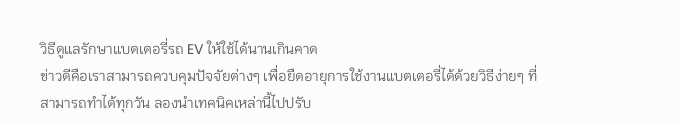วิธีดูแลรักษาแบตเตอรี่รถ EV ให้ใช้ได้นานเกินคาด
ข่าวดีคือเราสามารถควบคุมปัจจัยต่างๆ เพื่อยืดอายุการใช้งานแบตเตอรี่ได้ด้วยวิธีง่ายๆ ที่สามารถทำได้ทุกวัน ลองนำเทคนิคเหล่านี้ไปปรับ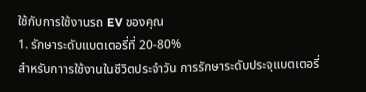ใช้กับการใช้งานรถ EV ของคุณ
1. รักษาระดับแบตเตอรี่ที่ 20-80%
สำหรับกาารใช้งานในชีวิตประจำวัน การรักษาระดับประจุแบตเตอรี่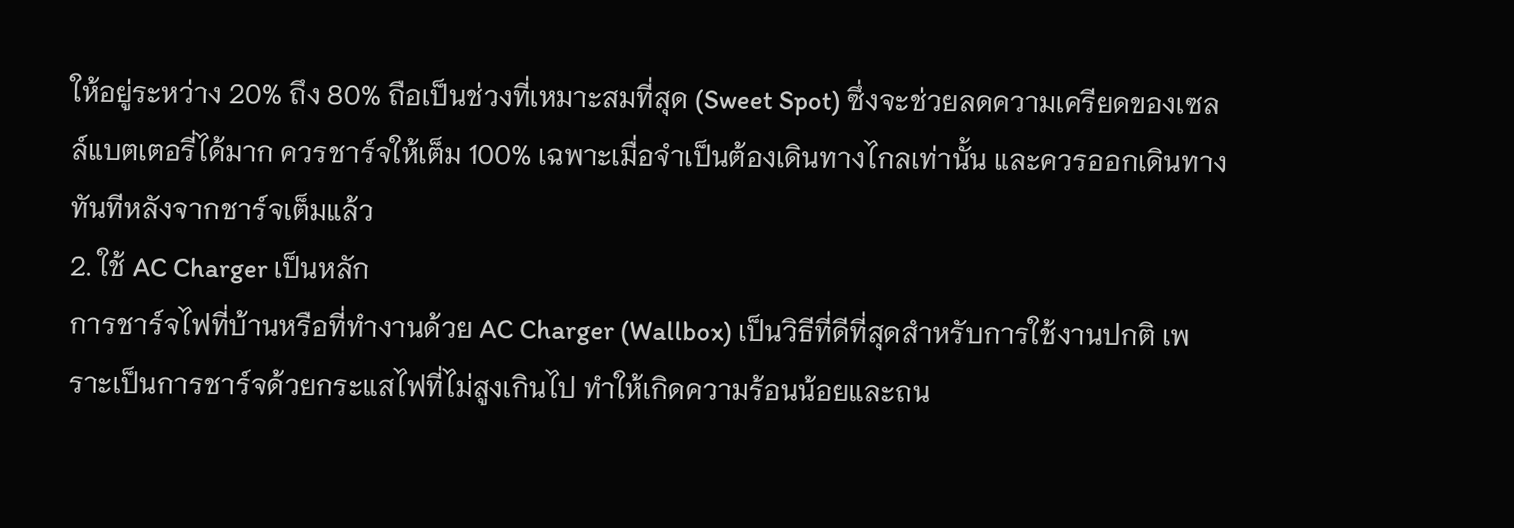ให้อยู่ระหว่าง 20% ถึง 80% ถือเป็นช่วงที่เหมาะสมที่สุด (Sweet Spot) ซึ่งจะช่วยลดความเครียดของเซลล์แบตเตอรี่ได้มาก ควรชาร์จให้เต็ม 100% เฉพาะเมื่อจำเป็นต้องเดินทางไกลเท่านั้น และควรออกเดินทางทันทีหลังจากชาร์จเต็มแล้ว
2. ใช้ AC Charger เป็นหลัก
การชาร์จไฟที่บ้านหรือที่ทำงานด้วย AC Charger (Wallbox) เป็นวิธีที่ดีที่สุดสำหรับการใช้งานปกติ เพราะเป็นการชาร์จด้วยกระแสไฟที่ไม่สูงเกินไป ทำให้เกิดความร้อนน้อยและถน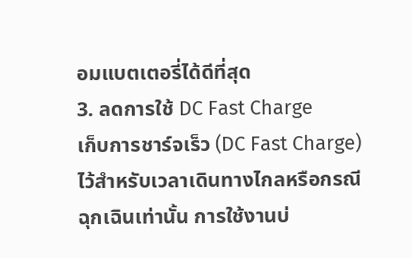อมแบตเตอรี่ได้ดีที่สุด
3. ลดการใช้ DC Fast Charge
เก็บการชาร์จเร็ว (DC Fast Charge) ไว้สำหรับเวลาเดินทางไกลหรือกรณีฉุกเฉินเท่านั้น การใช้งานบ่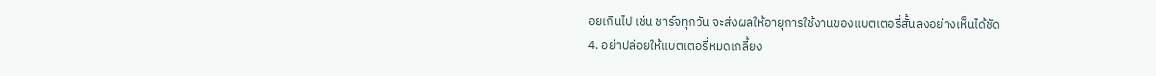อยเกินไป เช่น ชาร์จทุกวัน จะส่งผลให้อายุการใช้งานของแบตเตอรี่สั้นลงอย่างเห็นได้ชัด
4. อย่าปล่อยให้แบตเตอรี่หมดเกลี้ยง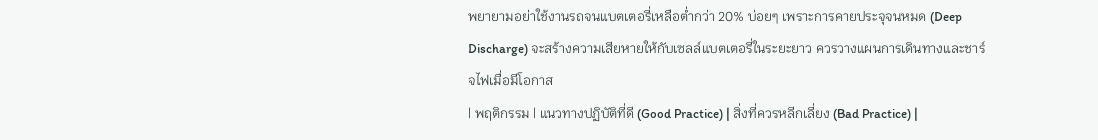พยายามอย่าใช้งานรถจนแบตเตอรี่เหลือต่ำกว่า 20% บ่อยๆ เพราะการคายประจุจนหมด (Deep Discharge) จะสร้างความเสียหายให้กับเซลล์แบตเตอรี่ในระยะยาว ควรวางแผนการเดินทางและชาร์จไฟเมื่อมีโอกาส
| พฤติกรรม | แนวทางปฏิบัติที่ดี (Good Practice) | สิ่งที่ควรหลีกเลี่ยง (Bad Practice) |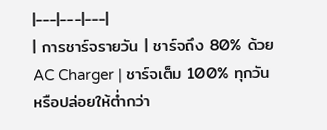|---|---|---|
| การชาร์จรายวัน | ชาร์จถึง 80% ด้วย AC Charger | ชาร์จเต็ม 100% ทุกวัน หรือปล่อยให้ต่ำกว่า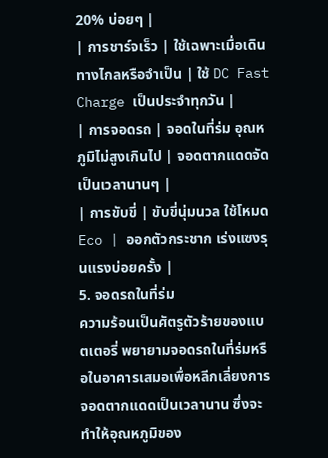20% บ่อยๆ |
| การชาร์จเร็ว | ใช้เฉพาะเมื่อเดินทางไกลหรือจำเป็น | ใช้ DC Fast Charge เป็นประจำทุกวัน |
| การจอดรถ | จอดในที่ร่ม อุณหภูมิไม่สูงเกินไป | จอดตากแดดจัดเป็นเวลานานๆ |
| การขับขี่ | ขับขี่นุ่มนวล ใช้โหมด Eco | ออกตัวกระชาก เร่งแซงรุนแรงบ่อยครั้ง |
5. จอดรถในที่ร่ม
ความร้อนเป็นศัตรูตัวร้ายของแบตเตอรี่ พยายามจอดรถในที่ร่มหรือในอาคารเสมอเพื่อหลีกเลี่ยงการจอดตากแดดเป็นเวลานาน ซึ่งจะทำให้อุณหภูมิของ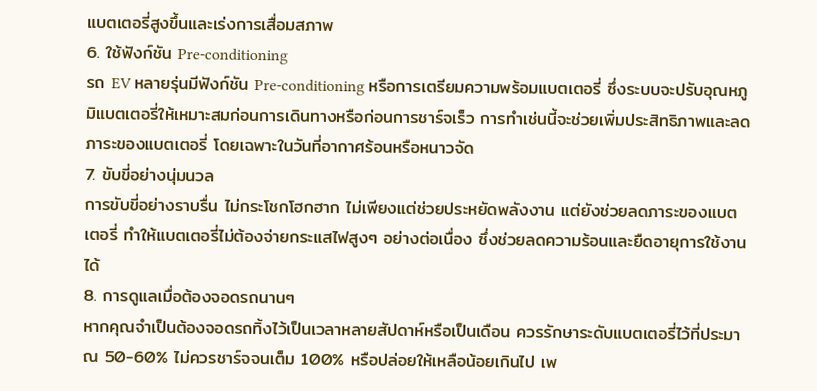แบตเตอรี่สูงขึ้นและเร่งการเสื่อมสภาพ
6. ใช้ฟังก์ชัน Pre-conditioning
รถ EV หลายรุ่นมีฟังก์ชัน Pre-conditioning หรือการเตรียมความพร้อมแบตเตอรี่ ซึ่งระบบจะปรับอุณหภูมิแบตเตอรี่ให้เหมาะสมก่อนการเดินทางหรือก่อนการชาร์จเร็ว การทำเช่นนี้จะช่วยเพิ่มประสิทธิภาพและลดภาระของแบตเตอรี่ โดยเฉพาะในวันที่อากาศร้อนหรือหนาวจัด
7. ขับขี่อย่างนุ่มนวล
การขับขี่อย่างราบรื่น ไม่กระโชกโฮกฮาก ไม่เพียงแต่ช่วยประหยัดพลังงาน แต่ยังช่วยลดภาระของแบตเตอรี่ ทำให้แบตเตอรี่ไม่ต้องจ่ายกระแสไฟสูงๆ อย่างต่อเนื่อง ซึ่งช่วยลดความร้อนและยืดอายุการใช้งานได้
8. การดูแลเมื่อต้องจอดรถนานๆ
หากคุณจำเป็นต้องจอดรถทิ้งไว้เป็นเวลาหลายสัปดาห์หรือเป็นเดือน ควรรักษาระดับแบตเตอรี่ไว้ที่ประมาณ 50-60% ไม่ควรชาร์จจนเต็ม 100% หรือปล่อยให้เหลือน้อยเกินไป เพ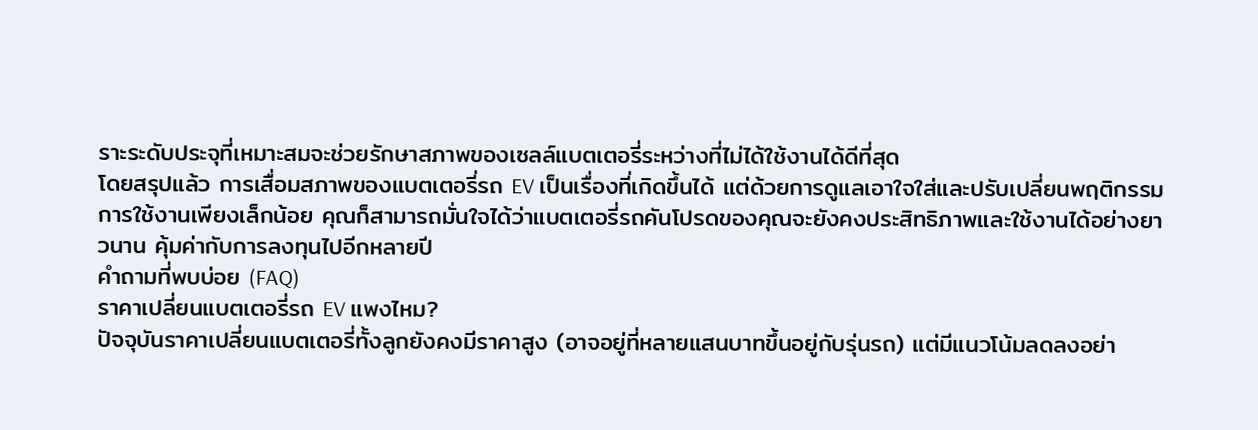ราะระดับประจุที่เหมาะสมจะช่วยรักษาสภาพของเซลล์แบตเตอรี่ระหว่างที่ไม่ได้ใช้งานได้ดีที่สุด
โดยสรุปแล้ว การเสื่อมสภาพของแบตเตอรี่รถ EV เป็นเรื่องที่เกิดขึ้นได้ แต่ด้วยการดูแลเอาใจใส่และปรับเปลี่ยนพฤติกรรมการใช้งานเพียงเล็กน้อย คุณก็สามารถมั่นใจได้ว่าแบตเตอรี่รถคันโปรดของคุณจะยังคงประสิทธิภาพและใช้งานได้อย่างยาวนาน คุ้มค่ากับการลงทุนไปอีกหลายปี
คำถามที่พบบ่อย (FAQ)
ราคาเปลี่ยนแบตเตอรี่รถ EV แพงไหม?
ปัจจุบันราคาเปลี่ยนแบตเตอรี่ทั้งลูกยังคงมีราคาสูง (อาจอยู่ที่หลายแสนบาทขึ้นอยู่กับรุ่นรถ) แต่มีแนวโน้มลดลงอย่า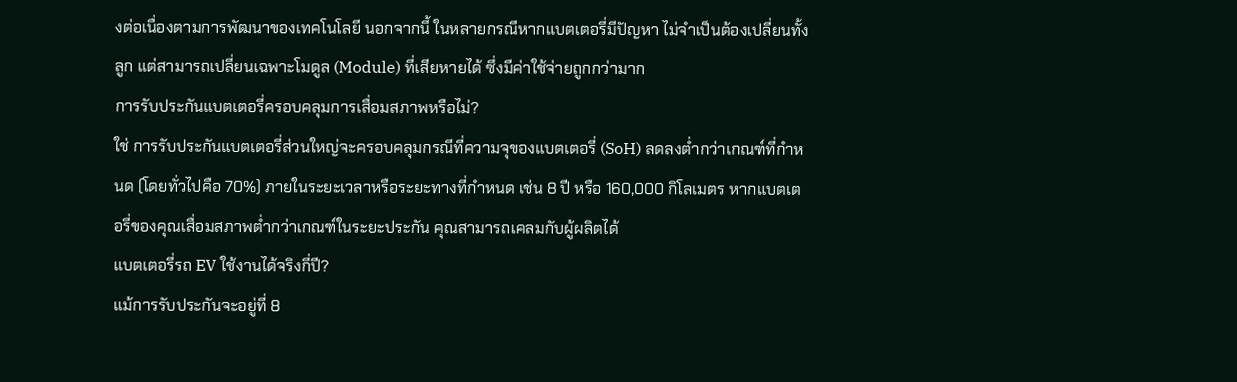งต่อเนื่องตามการพัฒนาของเทคโนโลยี นอกจากนี้ ในหลายกรณีหากแบตเตอรี่มีปัญหา ไม่จำเป็นต้องเปลี่ยนทั้งลูก แต่สามารถเปลี่ยนเฉพาะโมดูล (Module) ที่เสียหายได้ ซึ่งมีค่าใช้จ่ายถูกกว่ามาก
การรับประกันแบตเตอรี่ครอบคลุมการเสื่อมสภาพหรือไม่?
ใช่ การรับประกันแบตเตอรี่ส่วนใหญ่จะครอบคลุมกรณีที่ความจุของแบตเตอรี่ (SoH) ลดลงต่ำกว่าเกณฑ์ที่กำหนด (โดยทั่วไปคือ 70%) ภายในระยะเวลาหรือระยะทางที่กำหนด เช่น 8 ปี หรือ 160,000 กิโลเมตร หากแบตเตอรี่ของคุณเสื่อมสภาพต่ำกว่าเกณฑ์ในระยะประกัน คุณสามารถเคลมกับผู้ผลิตได้
แบตเตอรี่รถ EV ใช้งานได้จริงกี่ปี?
แม้การรับประกันจะอยู่ที่ 8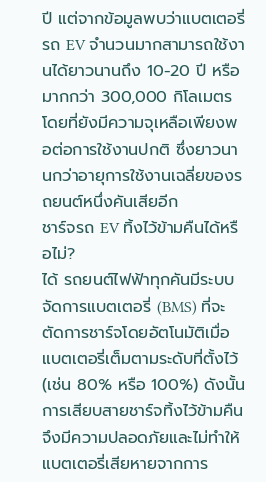ปี แต่จากข้อมูลพบว่าแบตเตอรี่รถ EV จำนวนมากสามารถใช้งานได้ยาวนานถึง 10-20 ปี หรือมากกว่า 300,000 กิโลเมตร โดยที่ยังมีความจุเหลือเพียงพอต่อการใช้งานปกติ ซึ่งยาวนานกว่าอายุการใช้งานเฉลี่ยของรถยนต์หนึ่งคันเสียอีก
ชาร์จรถ EV ทิ้งไว้ข้ามคืนได้หรือไม่?
ได้ รถยนต์ไฟฟ้าทุกคันมีระบบจัดการแบตเตอรี่ (BMS) ที่จะตัดการชาร์จโดยอัตโนมัติเมื่อแบตเตอรี่เต็มตามระดับที่ตั้งไว้ (เช่น 80% หรือ 100%) ดังนั้นการเสียบสายชาร์จทิ้งไว้ข้ามคืนจึงมีความปลอดภัยและไม่ทำให้แบตเตอรี่เสียหายจากการ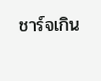ชาร์จเกิน